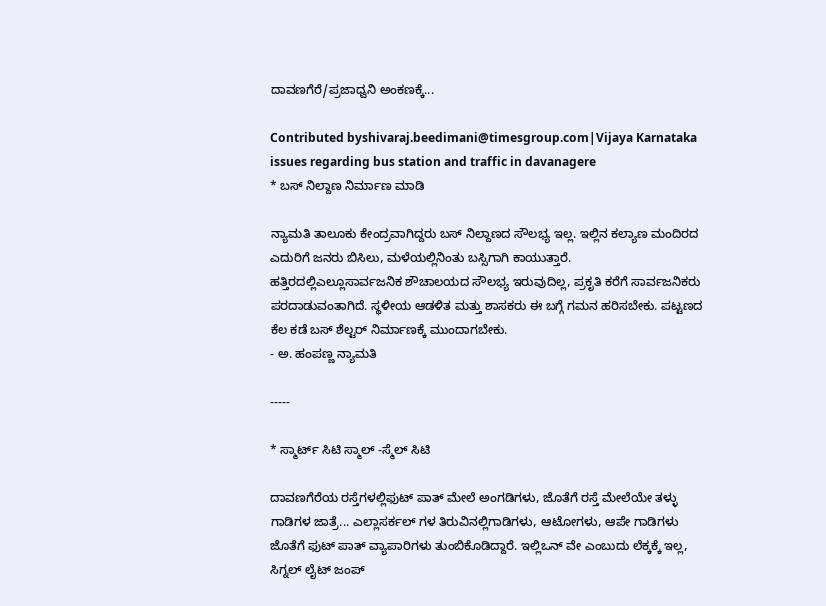ದಾವಣಗೆರೆ/ಪ್ರಜಾಧ್ವನಿ ಅಂಕಣಕ್ಕೆ...

Contributed byshivaraj.beedimani@timesgroup.com|Vijaya Karnataka
issues regarding bus station and traffic in davanagere
* ಬಸ್ ನಿಲ್ದಾಣ ನಿರ್ಮಾಣ ಮಾಡಿ

ನ್ಯಾಮತಿ ತಾಲೂಕು ಕೇಂದ್ರವಾಗಿದ್ದರು ಬಸ್ ನಿಲ್ದಾಣದ ಸೌಲಭ್ಯ ಇಲ್ಲ. ಇಲ್ಲಿನ ಕಲ್ಯಾಣ ಮಂದಿರದ ಎದುರಿಗೆ ಜನರು ಬಿಸಿಲು, ಮಳೆಯಲ್ಲಿನಿಂತು ಬಸ್ಸಿಗಾಗಿ ಕಾಯುತ್ತಾರೆ. ಹತ್ತಿರದಲ್ಲಿಎಲ್ಲೂಸಾರ್ವಜನಿಕ ಶೌಚಾಲಯದ ಸೌಲಭ್ಯ ಇರುವುದಿಲ್ಲ, ಪ್ರಕೃತಿ ಕರೆಗೆ ಸಾರ್ವಜನಿಕರು ಪರದಾಡುವಂತಾಗಿದೆ. ಸ್ಥಳೀಯ ಆಡಳಿತ ಮತ್ತು ಶಾಸಕರು ಈ ಬಗ್ಗೆ ಗಮನ ಹರಿಸಬೇಕು. ಪಟ್ಟಣದ ಕೆಲ ಕಡೆ ಬಸ್ ಶೆಲ್ಟರ್ ನಿರ್ಮಾಣಕ್ಕೆ ಮುಂದಾಗಬೇಕು.
- ಅ. ಹಂಪಣ್ಣ ನ್ಯಾಮತಿ

-----

* ಸ್ಮಾರ್ಟ್ ಸಿಟಿ ಸ್ಮಾಲ್ -ಸ್ಮೆಲ್ ಸಿಟಿ

ದಾವಣಗೆರೆಯ ರಸ್ತೆಗಳಲ್ಲಿಫುಟ್ ಪಾತ್ ಮೇಲೆ ಅಂಗಡಿಗಳು, ಜೊತೆಗೆ ರಸ್ತೆ ಮೇಲೆಯೇ ತಳ್ಳು ಗಾಡಿಗಳ ಜಾತ್ರೆ... ಎಲ್ಲಾಸರ್ಕಲ್ ಗಳ ತಿರುವಿನಲ್ಲಿಗಾಡಿಗಳು, ಆಟೋಗಳು, ಆಪೇ ಗಾಡಿಗಳು ಜೊತೆಗೆ ಫುಟ್ ಪಾತ್ ವ್ಯಾಪಾರಿಗಳು ತುಂಬಿಕೊಡಿದ್ದಾರೆ. ಇಲ್ಲಿಒನ್ ವೇ ಎಂಬುದು ಲೆಕ್ಕಕ್ಕೆ ಇಲ್ಲ, ಸಿಗ್ನಲ್ ಲೈಟ್ ಜಂಪ್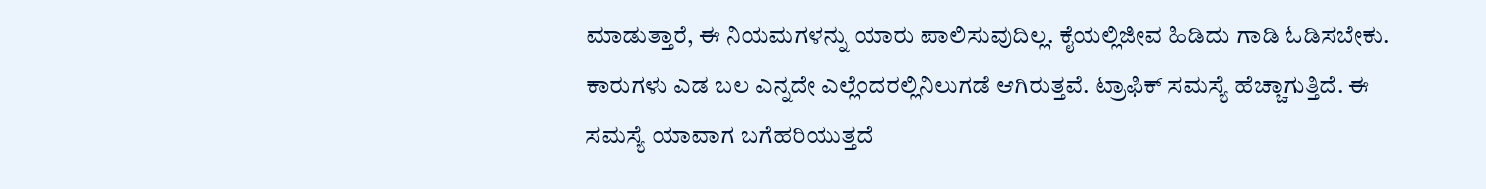ಮಾಡುತ್ತಾರೆ, ಈ ನಿಯಮಗಳನ್ನು ಯಾರು ಪಾಲಿಸುವುದಿಲ್ಲ. ಕೈಯಲ್ಲಿಜೀವ ಹಿಡಿದು ಗಾಡಿ ಓಡಿಸಬೇಕು. ಕಾರುಗಳು ಎಡ ಬಲ ಎನ್ನದೇ ಎಲ್ಲೆಂದರಲ್ಲಿನಿಲುಗಡೆ ಆಗಿರುತ್ತವೆ. ಟ್ರಾಫಿಕ್ ಸಮಸ್ಯೆ ಹೆಚ್ಚಾಗುತ್ತಿದೆ. ಈ ಸಮಸ್ಯೆ ಯಾವಾಗ ಬಗೆಹರಿಯುತ್ತದೆ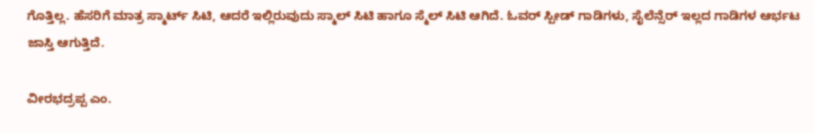ಗೊತ್ತಿಲ್ಲ. ಹೆಸರಿಗೆ ಮಾತ್ರ ಸ್ಮಾರ್ಟ್ ಸಿಟಿ, ಆದರೆ ಇಲ್ಲಿರುವುದು ಸ್ಮಾಲ್ ಸಿಟಿ ಹಾಗೂ ಸ್ಮೆಲ್ ಸಿಟಿ ಆಗಿದೆ. ಓವರ್ ಸ್ಪೀಡ್ ಗಾಡಿಗಳು, ಸೈಲೆನ್ಸೆರ್ ಇಲ್ಲದ ಗಾಡಿಗಳ ಆರ್ಭಟ ಜಾಸ್ತಿ ಆಗುತ್ತಿದೆ.

ವೀರಭದ್ರಪ್ಪ ಎಂ.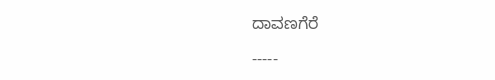ದಾವಣಗೆರೆ

-----